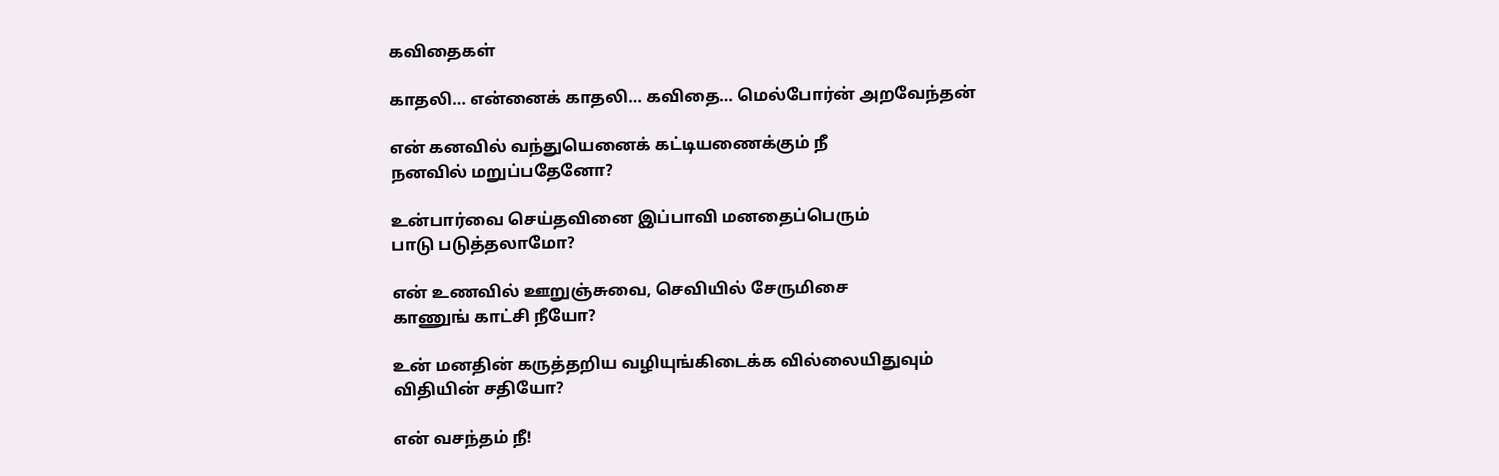கவிதைகள்

காதலி… என்னைக் காதலி… கவிதை… மெல்போர்ன் அறவேந்தன்

என் கனவில் வந்துயெனைக் கட்டியணைக்கும் நீ
நனவில் மறுப்பதேனோ?

உன்பார்வை செய்தவினை இப்பாவி மனதைப்பெரும்
பாடு படுத்தலாமோ?

என் உணவில் ஊறுஞ்சுவை, செவியில் சேருமிசை
காணுங் காட்சி நீயோ?

உன் மனதின் கருத்தறிய வழியுங்கிடைக்க வில்லையிதுவும்
விதியின் சதியோ?

என் வசந்தம் நீ!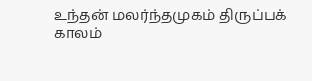உந்தன் மலர்ந்தமுகம் திருப்பக்
காலம்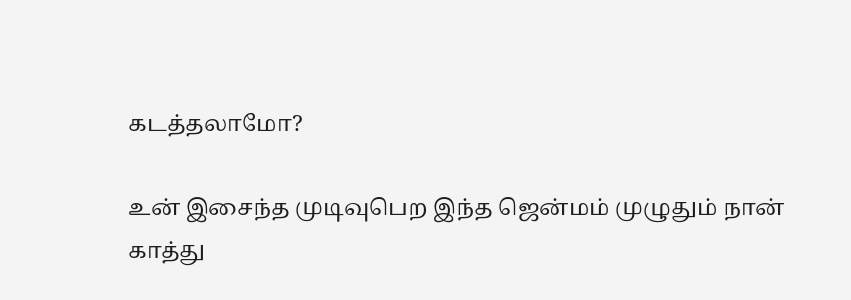கடத்தலாமோ?

உன் இசைந்த முடிவுபெற இந்த ஜென்மம் முழுதும் நான்
காத்து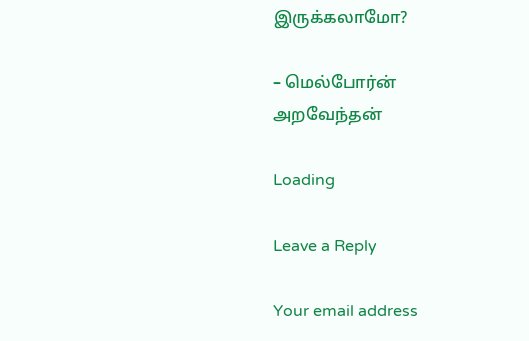இருக்கலாமோ?

– மெல்போர்ன் அறவேந்தன்

Loading

Leave a Reply

Your email address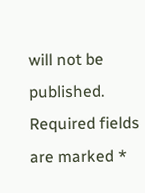will not be published. Required fields are marked *